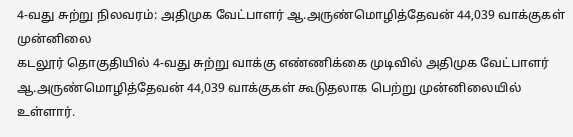4-வது சுற்று நிலவரம்: அதிமுக வேட்பாளர் ஆ.அருண்மொழித்தேவன் 44,039 வாக்குகள் முன்னிலை
கடலூர் தொகுதியில் 4-வது சுற்று வாக்கு எண்ணிக்கை முடிவில் அதிமுக வேட்பாளர் ஆ.அருண்மொழித்தேவன் 44,039 வாக்குகள் கூடுதலாக பெற்று முன்னிலையில் உள்ளார்.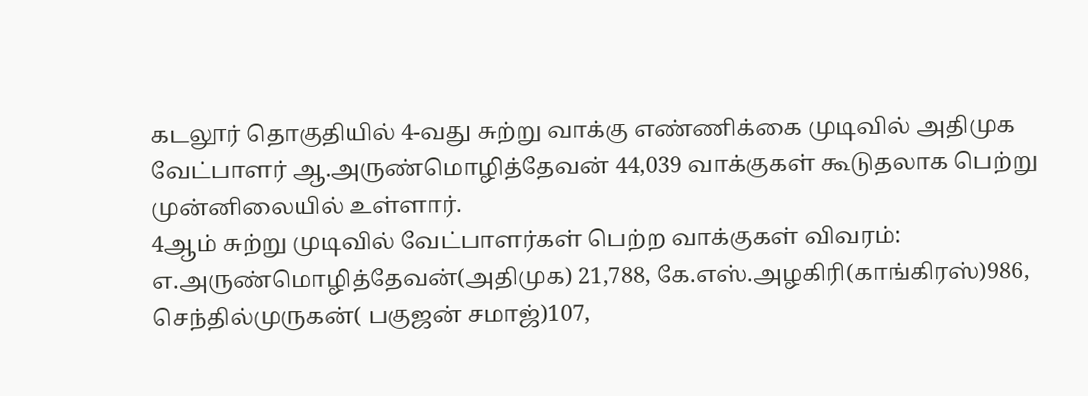கடலூர் தொகுதியில் 4-வது சுற்று வாக்கு எண்ணிக்கை முடிவில் அதிமுக வேட்பாளர் ஆ.அருண்மொழித்தேவன் 44,039 வாக்குகள் கூடுதலாக பெற்று முன்னிலையில் உள்ளார்.
4ஆம் சுற்று முடிவில் வேட்பாளர்கள் பெற்ற வாக்குகள் விவரம்: எ.அருண்மொழித்தேவன்(அதிமுக) 21,788, கே.எஸ்.அழகிரி(காங்கிரஸ்)986, செந்தில்முருகன்( பகுஜன் சமாஜ்)107,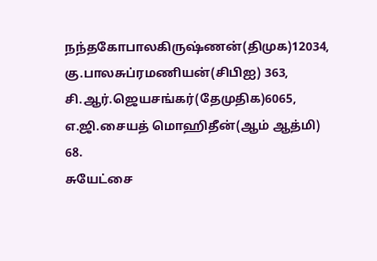நந்தகோபாலகிருஷ்ணன்(திமுக)12034, கு.பாலசுப்ரமணியன்(சிபிஐ) 363, சி.ஆர்.ஜெயசங்கர்(தேமுதிக)6065, எ.ஜி.சையத் மொஹிதீன்(ஆம் ஆத்மி) 68.
சுயேட்சை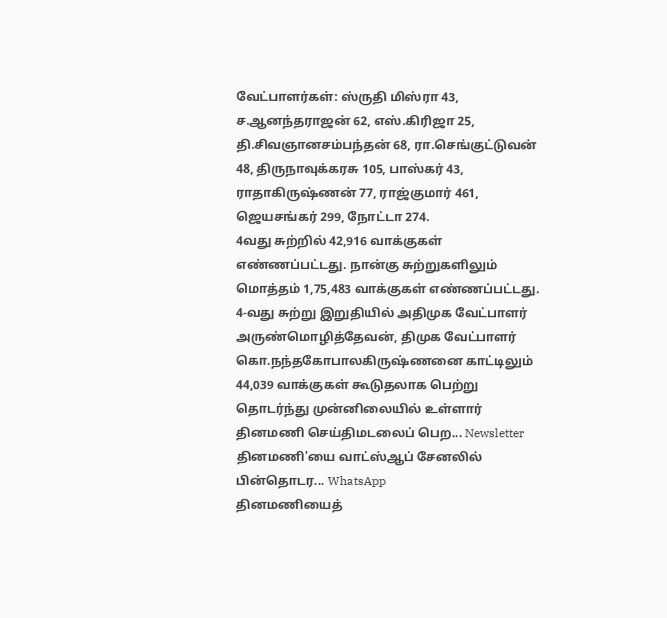வேட்பாளர்கள்: ஸ்ருதி மிஸ்ரா 43, ச.ஆனந்தராஜன் 62, எஸ்.கிரிஜா 25, தி.சிவஞானசம்பந்தன் 68, ரா.செங்குட்டுவன் 48, திருநாவுக்கரசு 105, பாஸ்கர் 43, ராதாகிருஷ்ணன் 77, ராஜ்குமார் 461, ஜெயசங்கர் 299, நோட்டா 274.
4வது சுற்றில் 42,916 வாக்குகள் எண்ணப்பட்டது. நான்கு சுற்றுகளிலும் மொத்தம் 1,75,483 வாக்குகள் எண்ணப்பட்டது. 4-வது சுற்று இறுதியில் அதிமுக வேட்பாளர் அருண்மொழித்தேவன், திமுக வேட்பாளர் கொ.நந்தகோபாலகிருஷ்ணனை காட்டிலும் 44,039 வாக்குகள் கூடுதலாக பெற்று தொடர்ந்து முன்னிலையில் உள்ளார்
தினமணி செய்திமடலைப் பெற... Newsletter
தினமணி'யை வாட்ஸ்ஆப் சேனலில் பின்தொடர... WhatsApp
தினமணியைத்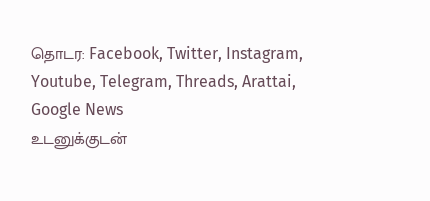தொடர: Facebook, Twitter, Instagram, Youtube, Telegram, Threads, Arattai, Google News
உடனுக்குடன்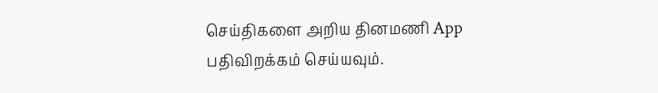செய்திகளை அறிய தினமணி App பதிவிறக்கம் செய்யவும்.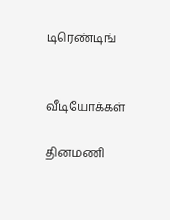டிரெண்டிங்


வீடியோக்கள்

தினமணி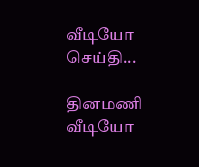வீடியோ செய்தி...

தினமணி வீடியோ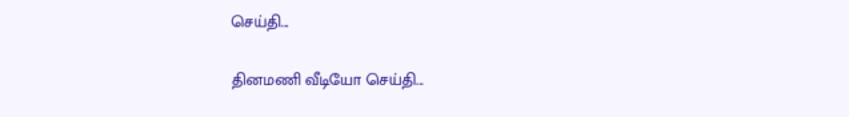செய்தி...

தினமணி வீடியோ செய்தி...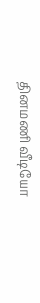தினமணி வீடியோ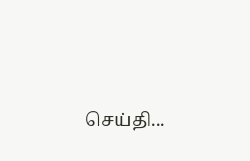செய்தி...